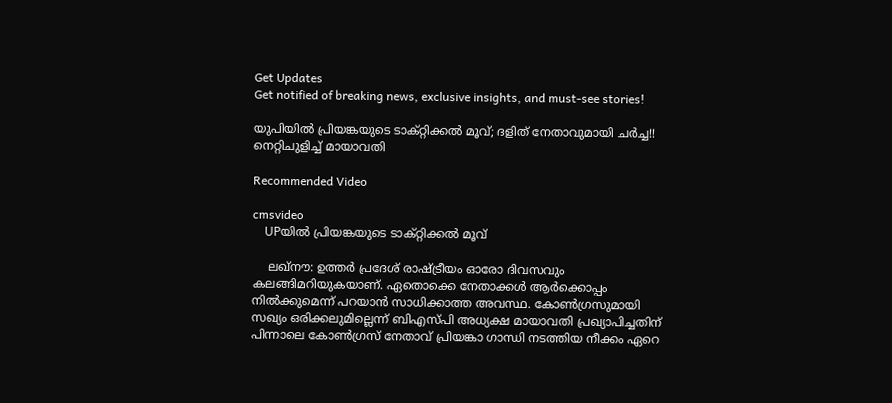Get Updates
Get notified of breaking news, exclusive insights, and must-see stories!

യുപിയില്‍ പ്രിയങ്കയുടെ ടാക്റ്റിക്കല്‍ മൂവ്; ദളിത് നേതാവുമായി ചര്‍ച്ച!! നെറ്റിചുളിച്ച് മായാവതി

Recommended Video

cmsvideo
    UPയില്‍ പ്രിയങ്കയുടെ ടാക്റ്റിക്കല്‍ മൂവ്

    ലഖ്‌നൗ: ഉത്തര്‍ പ്രദേശ് രാഷ്ട്രീയം ഓരോ ദിവസവും കലങ്ങിമറിയുകയാണ്. ഏതൊക്കെ നേതാക്കള്‍ ആര്‍ക്കൊപ്പം നില്‍ക്കുമെന്ന് പറയാന്‍ സാധിക്കാത്ത അവസ്ഥ. കോണ്‍ഗ്രസുമായി സഖ്യം ഒരിക്കലുമില്ലെന്ന് ബിഎസ്പി അധ്യക്ഷ മായാവതി പ്രഖ്യാപിച്ചതിന് പിന്നാലെ കോണ്‍ഗ്രസ് നേതാവ് പ്രിയങ്കാ ഗാന്ധി നടത്തിയ നീക്കം ഏറെ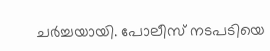ചര്‍ച്ചയായി. പോലീസ് നടപടിയെ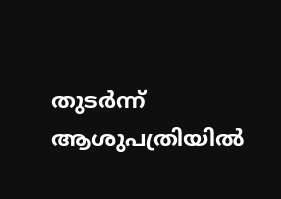തുടര്‍ന്ന് ആശുപത്രിയില്‍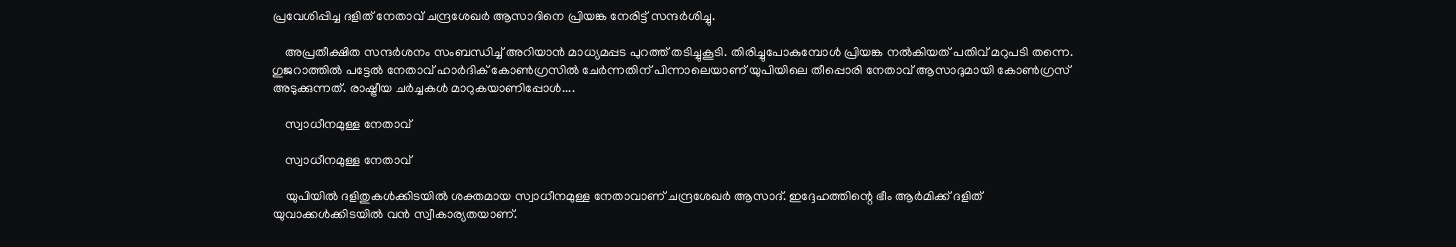പ്രവേശിപ്പിച്ച ദളിത് നേതാവ് ചന്ദ്രശേഖര്‍ ആസാദിനെ പ്രിയങ്ക നേരിട്ട് സന്ദര്‍ശിച്ചു.

    അപ്രതീക്ഷിത സന്ദര്‍ശനം സംബന്ധിച്ച് അറിയാന്‍ മാധ്യമപ്പട പുറത്ത് തടിച്ചുകൂടി. തിരിച്ചുപോകുമ്പോള്‍ പ്രിയങ്ക നല്‍കിയത് പതിവ് മറുപടി തന്നെ. ഗുജറാത്തില്‍ പട്ടേല്‍ നേതാവ് ഹാര്‍ദിക് കോണ്‍ഗ്രസില്‍ ചേര്‍ന്നതിന് പിന്നാലെയാണ് യുപിയിലെ തീപ്പൊരി നേതാവ് ആസാദുമായി കോണ്‍ഗ്രസ് അടുക്കുന്നത്. രാഷ്ട്രീയ ചര്‍ച്ചകള്‍ മാറുകയാണിപ്പോള്‍....

    സ്വാധീനമുള്ള നേതാവ്

    സ്വാധീനമുള്ള നേതാവ്

    യുപിയില്‍ ദളിതുകള്‍ക്കിടയില്‍ ശക്തമായ സ്വാധീനമുള്ള നേതാവാണ് ചന്ദ്രശേഖര്‍ ആസാദ്. ഇദ്ദേഹത്തിന്റെ ഭീം ആര്‍മിക്ക് ദളിത് യുവാക്കള്‍ക്കിടയില്‍ വന്‍ സ്വീകാര്യതയാണ്.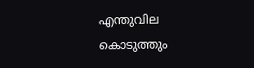എന്തുവില കൊടുത്തും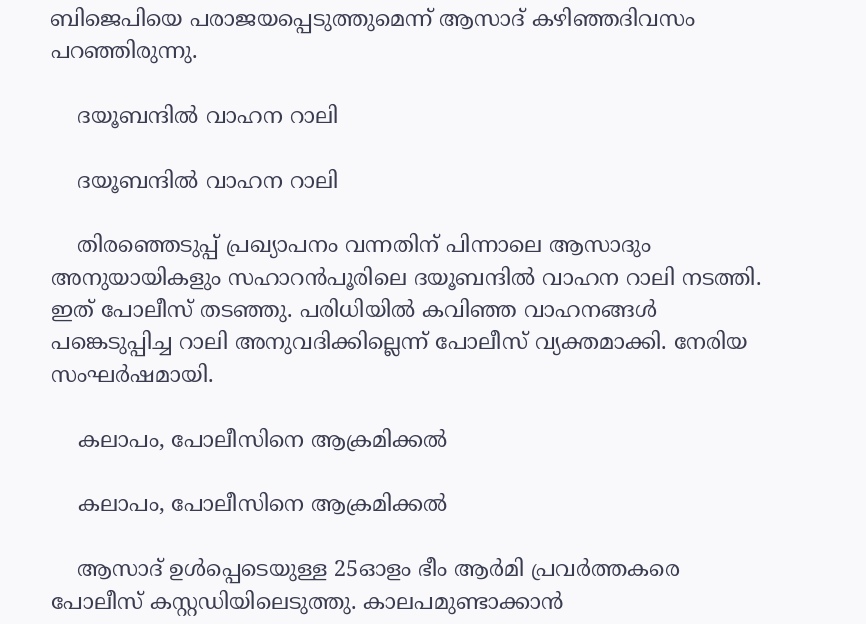ബിജെപിയെ പരാജയപ്പെടുത്തുമെന്ന് ആസാദ് കഴിഞ്ഞദിവസം പറഞ്ഞിരുന്നു.

    ദയൂബന്ദില്‍ വാഹന റാലി

    ദയൂബന്ദില്‍ വാഹന റാലി

    തിരഞ്ഞെടുപ്പ് പ്രഖ്യാപനം വന്നതിന് പിന്നാലെ ആസാദും അനുയായികളും സഹാറന്‍പൂരിലെ ദയൂബന്ദില്‍ വാഹന റാലി നടത്തി. ഇത് പോലീസ് തടഞ്ഞു. പരിധിയില്‍ കവിഞ്ഞ വാഹനങ്ങള്‍ പങ്കെടുപ്പിച്ച റാലി അനുവദിക്കില്ലെന്ന് പോലീസ് വ്യക്തമാക്കി. നേരിയ സംഘര്‍ഷമായി.

    കലാപം, പോലീസിനെ ആക്രമിക്കല്‍

    കലാപം, പോലീസിനെ ആക്രമിക്കല്‍

    ആസാദ് ഉള്‍പ്പെടെയുള്ള 25ഓളം ഭീം ആര്‍മി പ്രവര്‍ത്തകരെ പോലീസ് കസ്റ്റഡിയിലെടുത്തു. കാലപമുണ്ടാക്കാന്‍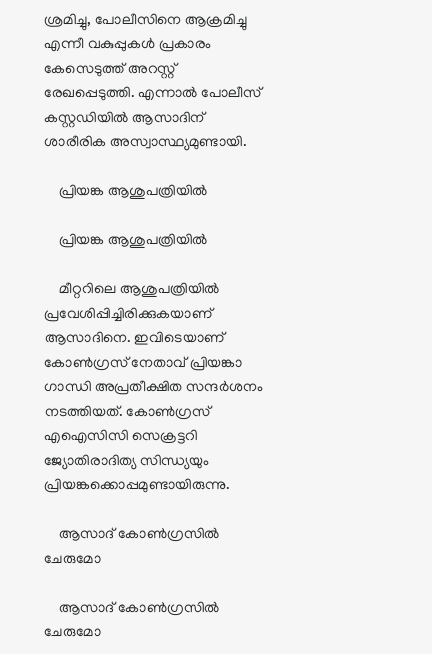ശ്രമിച്ചു, പോലീസിനെ ആക്രമിച്ചു എന്നീ വകുപ്പുകള്‍ പ്രകാരം കേസെടുത്ത് അറസ്റ്റ് രേഖപ്പെടുത്തി. എന്നാല്‍ പോലീസ് കസ്റ്റഡിയില്‍ ആസാദിന് ശാരീരിക അസ്വാസ്ഥ്യമുണ്ടായി.

    പ്രിയങ്ക ആശുപത്രിയില്‍

    പ്രിയങ്ക ആശുപത്രിയില്‍

    മീറ്ററിലെ ആശുപത്രിയില്‍ പ്രവേശിപ്പിച്ചിരിക്കുകയാണ് ആസാദിനെ. ഇവിടെയാണ് കോണ്‍ഗ്രസ് നേതാവ് പ്രിയങ്കാ ഗാന്ധി അപ്രതീക്ഷിത സന്ദര്‍ശനം നടത്തിയത്. കോണ്‍ഗ്രസ് എഐസിസി സെക്രട്ടറി ജ്യോതിരാദിത്യ സിന്ധ്യയും പ്രിയങ്കക്കൊപ്പമുണ്ടായിരുന്നു.

    ആസാദ് കോണ്‍ഗ്രസില്‍ ചേരുമോ

    ആസാദ് കോണ്‍ഗ്രസില്‍ ചേരുമോ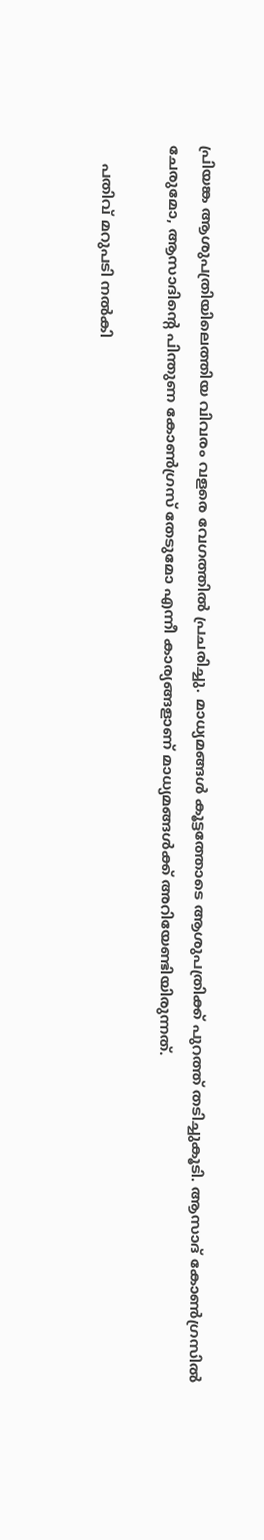പ്രിയങ്ക ആശുപത്രിയിലെത്തിയ വിവരം വളരെ വേഗത്തില്‍ പ്രചരിച്ചു. മാധ്യമങ്ങള്‍ കൂട്ടത്തോടെ ആശുപത്രിക്ക് പുറത്ത് തടിച്ചുകൂടി. ആസാദ് കോണ്‍ഗ്രസില്‍ ചേരുമോ, ആസാദിന്റെ പിന്തുണ കോണ്‍ഗ്രസ് തേടുമോ എന്നീ കാര്യങ്ങളാണ് മാധ്യമങ്ങള്‍ക്ക് അറിയേണ്ടിയിരുന്നത്.

    പതിവ് മറുപടി നല്‍കി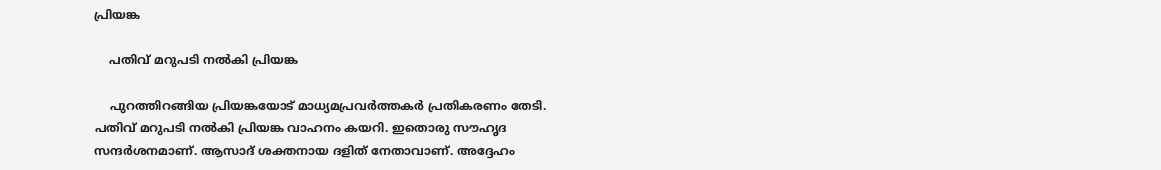പ്രിയങ്ക

    പതിവ് മറുപടി നല്‍കി പ്രിയങ്ക

    പുറത്തിറങ്ങിയ പ്രിയങ്കയോട് മാധ്യമപ്രവര്‍ത്തകര്‍ പ്രതികരണം തേടി. പതിവ് മറുപടി നല്‍കി പ്രിയങ്ക വാഹനം കയറി. ഇതൊരു സൗഹൃദ സന്ദര്‍ശനമാണ്. ആസാദ് ശക്തനായ ദളിത് നേതാവാണ്. അദ്ദേഹം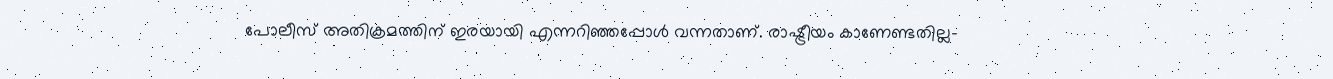പോലീസ് അതിക്രമത്തിന് ഇരയായി എന്നറിഞ്ഞപ്പോള്‍ വന്നതാണ്. രാഷ്ട്രീയം കാണേണ്ടതില്ല-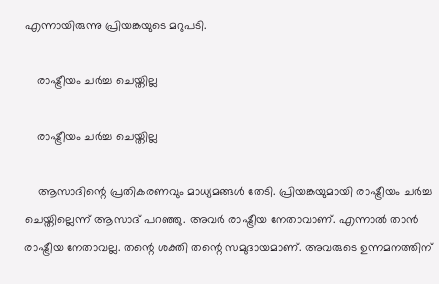എന്നായിരുന്നു പ്രിയങ്കയുടെ മറുപടി.

    രാഷ്ട്രീയം ചര്‍ച്ച ചെയ്തില്ല

    രാഷ്ട്രീയം ചര്‍ച്ച ചെയ്തില്ല

    ആസാദിന്റെ പ്രതികരണവും മാധ്യമങ്ങള്‍ തേടി. പ്രിയങ്കയുമായി രാഷ്ട്രീയം ചര്‍ച്ച ചെയ്തില്ലെന്ന് ആസാദ് പറഞ്ഞു. അവര്‍ രാഷ്ട്രീയ നേതാവാണ്. എന്നാല്‍ താന്‍ രാഷ്ട്രീയ നേതാവല്ല. തന്റെ ശക്തി തന്റെ സമുദായമാണ്. അവരുടെ ഉന്നമനത്തിന്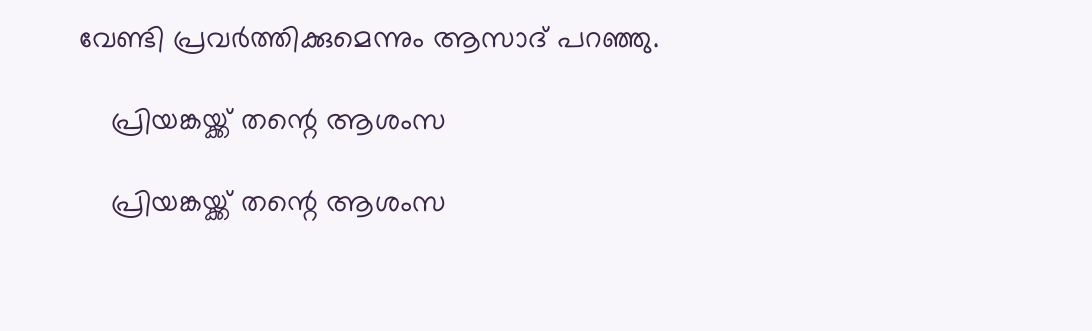വേണ്ടി പ്രവര്‍ത്തിക്കുമെന്നും ആസാദ് പറഞ്ഞു.

    പ്രിയങ്കയ്ക്ക് തന്റെ ആശംസ

    പ്രിയങ്കയ്ക്ക് തന്റെ ആശംസ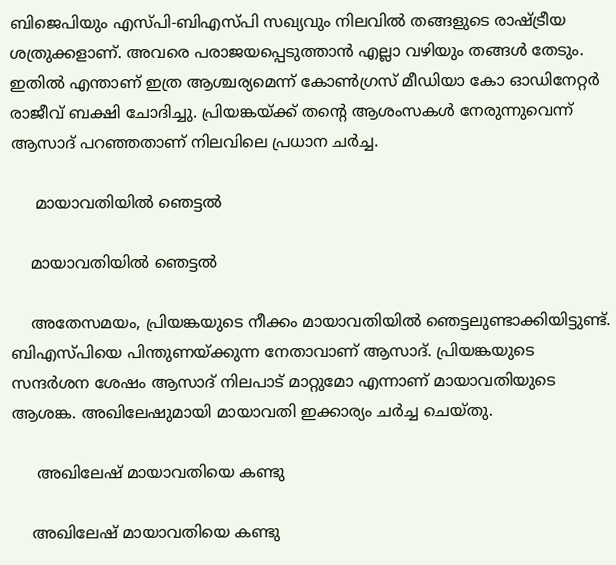ബിജെപിയും എസ്പി-ബിഎസ്പി സഖ്യവും നിലവില്‍ തങ്ങളുടെ രാഷ്ട്രീയ ശത്രുക്കളാണ്. അവരെ പരാജയപ്പെടുത്താന്‍ എല്ലാ വഴിയും തങ്ങള്‍ തേടും. ഇതില്‍ എന്താണ് ഇത്ര ആശ്ചര്യമെന്ന് കോണ്‍ഗ്രസ് മീഡിയാ കോ ഓഡിനേറ്റര്‍ രാജീവ് ബക്ഷി ചോദിച്ചു. പ്രിയങ്കയ്ക്ക് തന്റെ ആശംസകള്‍ നേരുന്നുവെന്ന് ആസാദ് പറഞ്ഞതാണ് നിലവിലെ പ്രധാന ചര്‍ച്ച.

     മായാവതിയില്‍ ഞെട്ടല്‍

    മായാവതിയില്‍ ഞെട്ടല്‍

    അതേസമയം, പ്രിയങ്കയുടെ നീക്കം മായാവതിയില്‍ ഞെട്ടലുണ്ടാക്കിയിട്ടുണ്ട്. ബിഎസ്പിയെ പിന്തുണയ്ക്കുന്ന നേതാവാണ് ആസാദ്. പ്രിയങ്കയുടെ സന്ദര്‍ശന ശേഷം ആസാദ് നിലപാട് മാറ്റുമോ എന്നാണ് മായാവതിയുടെ ആശങ്ക. അഖിലേഷുമായി മായാവതി ഇക്കാര്യം ചര്‍ച്ച ചെയ്തു.

     അഖിലേഷ് മായാവതിയെ കണ്ടു

    അഖിലേഷ് മായാവതിയെ കണ്ടു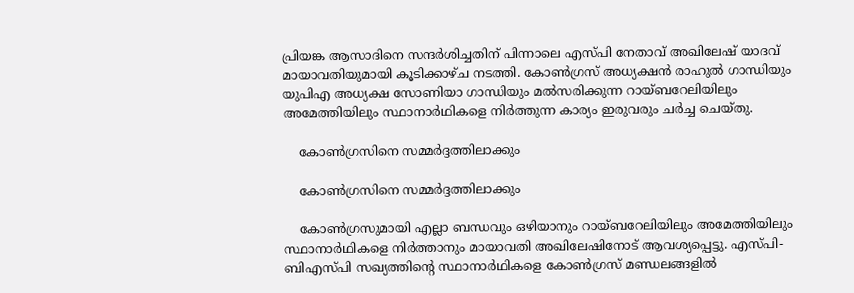പ്രിയങ്ക ആസാദിനെ സന്ദര്‍ശിച്ചതിന് പിന്നാലെ എസ്പി നേതാവ് അഖിലേഷ് യാദവ് മായാവതിയുമായി കൂടിക്കാഴ്ച നടത്തി. കോണ്‍ഗ്രസ് അധ്യക്ഷന്‍ രാഹുല്‍ ഗാന്ധിയും യുപിഎ അധ്യക്ഷ സോണിയാ ഗാന്ധിയും മല്‍സരിക്കുന്ന റായ്ബറേലിയിലും അമേത്തിയിലും സ്ഥാനാര്‍ഥികളെ നിര്‍ത്തുന്ന കാര്യം ഇരുവരും ചര്‍ച്ച ചെയ്തു.

    കോണ്‍ഗ്രസിനെ സമ്മര്‍ദ്ദത്തിലാക്കും

    കോണ്‍ഗ്രസിനെ സമ്മര്‍ദ്ദത്തിലാക്കും

    കോണ്‍ഗ്രസുമായി എല്ലാ ബന്ധവും ഒഴിയാനും റായ്ബറേലിയിലും അമേത്തിയിലും സ്ഥാനാര്‍ഥികളെ നിര്‍ത്താനും മായാവതി അഖിലേഷിനോട് ആവശ്യപ്പെട്ടു. എസ്പി-ബിഎസ്പി സഖ്യത്തിന്റെ സ്ഥാനാര്‍ഥികളെ കോണ്‍ഗ്രസ് മണ്ഡലങ്ങളില്‍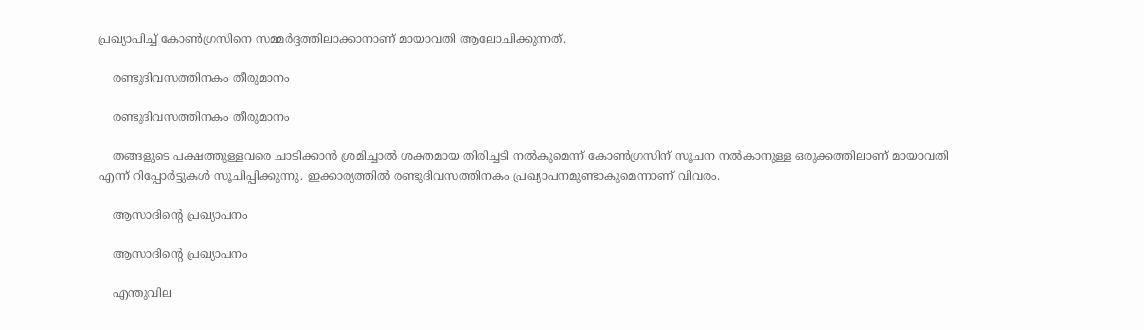പ്രഖ്യാപിച്ച് കോണ്‍ഗ്രസിനെ സമ്മര്‍ദ്ദത്തിലാക്കാനാണ് മായാവതി ആലോചിക്കുന്നത്.

    രണ്ടുദിവസത്തിനകം തീരുമാനം

    രണ്ടുദിവസത്തിനകം തീരുമാനം

    തങ്ങളുടെ പക്ഷത്തുള്ളവരെ ചാടിക്കാന്‍ ശ്രമിച്ചാല്‍ ശക്തമായ തിരിച്ചടി നല്‍കുമെന്ന് കോണ്‍ഗ്രസിന് സൂചന നല്‍കാനുള്ള ഒരുക്കത്തിലാണ് മായാവതി എന്ന് റിപ്പോര്‍ട്ടുകള്‍ സൂചിപ്പിക്കുന്നു. ഇക്കാര്യത്തില്‍ രണ്ടുദിവസത്തിനകം പ്രഖ്യാപനമുണ്ടാകുമെന്നാണ് വിവരം.

    ആസാദിന്റെ പ്രഖ്യാപനം

    ആസാദിന്റെ പ്രഖ്യാപനം

    എന്തുവില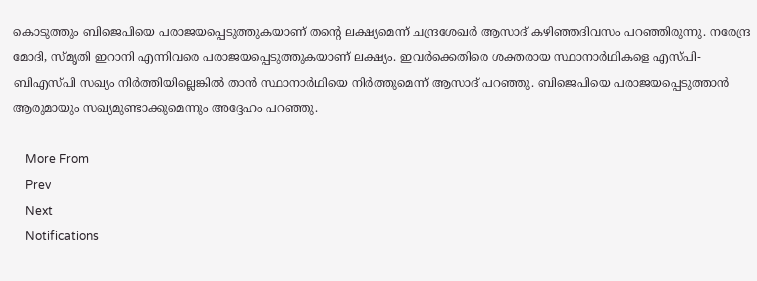കൊടുത്തും ബിജെപിയെ പരാജയപ്പെടുത്തുകയാണ് തന്റെ ലക്ഷ്യമെന്ന് ചന്ദ്രശേഖര്‍ ആസാദ് കഴിഞ്ഞദിവസം പറഞ്ഞിരുന്നു. നരേന്ദ്ര മോദി, സ്മൃതി ഇറാനി എന്നിവരെ പരാജയപ്പെടുത്തുകയാണ് ലക്ഷ്യം. ഇവര്‍ക്കെതിരെ ശക്തരായ സ്ഥാനാര്‍ഥികളെ എസ്പി-ബിഎസ്പി സഖ്യം നിര്‍ത്തിയില്ലെങ്കില്‍ താന്‍ സ്ഥാനാര്‍ഥിയെ നിര്‍ത്തുമെന്ന് ആസാദ് പറഞ്ഞു. ബിജെപിയെ പരാജയപ്പെടുത്താന്‍ ആരുമായും സഖ്യമുണ്ടാക്കുമെന്നും അദ്ദേഹം പറഞ്ഞു.

    More From
    Prev
    Next
    Notifications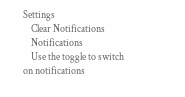Settings
    Clear Notifications
    Notifications
    Use the toggle to switch on notifications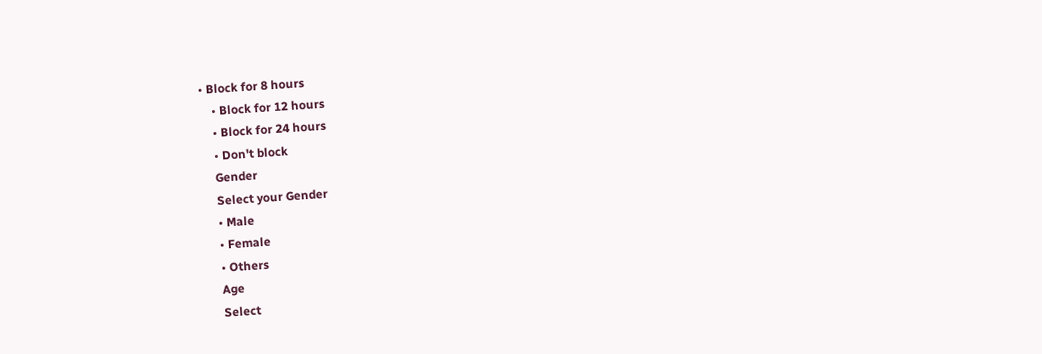• Block for 8 hours
    • Block for 12 hours
    • Block for 24 hours
    • Don't block
    Gender
    Select your Gender
    • Male
    • Female
    • Others
    Age
    Select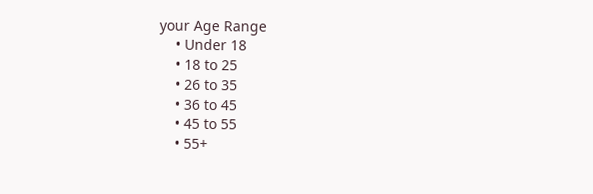your Age Range
    • Under 18
    • 18 to 25
    • 26 to 35
    • 36 to 45
    • 45 to 55
    • 55+